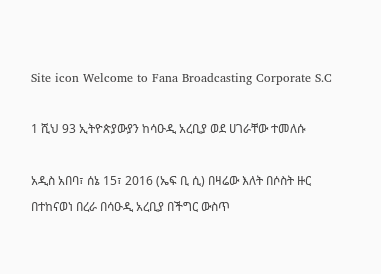Site icon Welcome to Fana Broadcasting Corporate S.C

1 ሺህ 93 ኢትዮጵያውያን ከሳዑዲ አረቢያ ወደ ሀገራቸው ተመለሱ

አዲስ አበባ፣ ሰኔ 15፣ 2016 (ኤፍ ቢ ሲ) በዛሬው እለት በሶስት ዙር በተከናወነ በረራ በሳዑዲ አረቢያ በችግር ውስጥ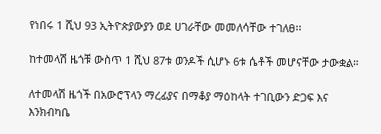የነበሩ 1 ሺህ 93 ኢትዮጵያውያን ወደ ሀገራቸው መመለሳቸው ተገለፀ፡፡

ከተመላሽ ዜጎቹ ውስጥ 1 ሺህ 87ቱ ወንዶች ሲሆኑ 6ቱ ሴቶች መሆናቸው ታውቋል።

ለተመላሽ ዜጎች በአውሮፕላን ማረፊያና በማቆያ ማዕከላት ተገቢውን ድጋፍ እና እንክብካቤ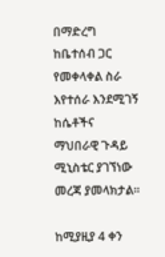በማድረግ ከቤተሰብ ጋር የመቀላቀል ስራ እየተሰራ እንደሚገኝ ከሴቶችና ማህበራዊ ጉዳይ ሚኒስቴር ያገኘነው መረጃ ያመላክታል፡፡

ከሚያዚያ 4 ቀን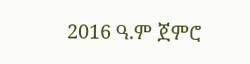2016 ዓ.ም ጀምሮ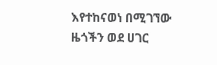እየተከናወነ በሚገኘው ዜጎችን ወደ ሀገር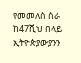የመመለስ ስራ ከ47ሺህ በላይ ኢትዮጵያውያንን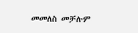መመለስ መቻሉም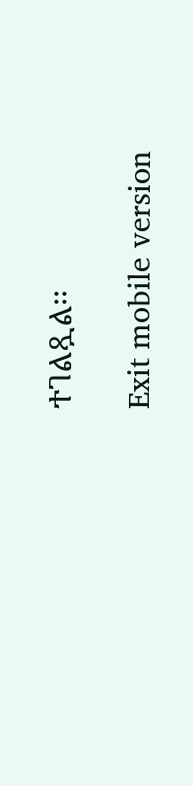ተገልጿል፡፡

Exit mobile version